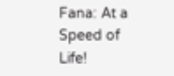Fana: At a Speed of Life!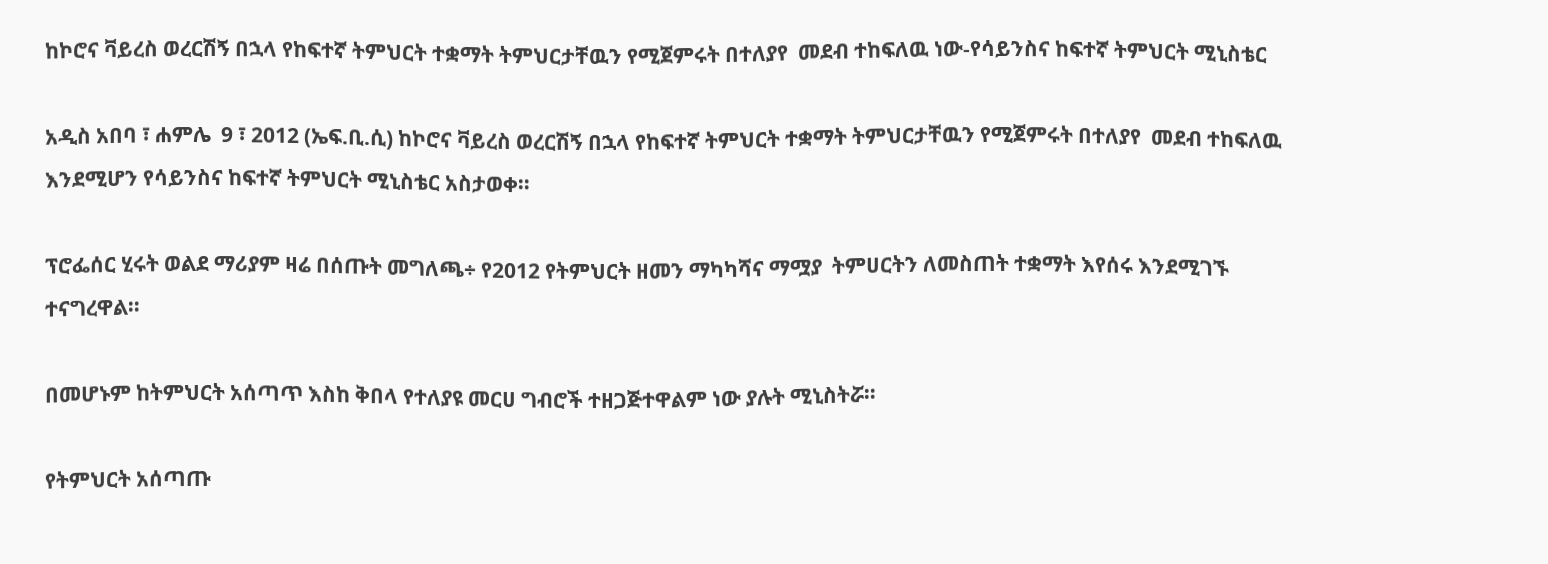ከኮሮና ቫይረስ ወረርሽኝ በኋላ የከፍተኛ ትምህርት ተቋማት ትምህርታቸዉን የሚጀምሩት በተለያየ  መደብ ተከፍለዉ ነው-የሳይንስና ከፍተኛ ትምህርት ሚኒስቴር

አዲስ አበባ ፣ ሐምሌ  9 ፣ 2012 (ኤፍ.ቢ.ሲ) ከኮሮና ቫይረስ ወረርሽኝ በኋላ የከፍተኛ ትምህርት ተቋማት ትምህርታቸዉን የሚጀምሩት በተለያየ  መደብ ተከፍለዉ እንደሚሆን የሳይንስና ከፍተኛ ትምህርት ሚኒስቴር አስታወቀ።

ፕሮፌሰር ሂሩት ወልደ ማሪያም ዛሬ በሰጡት መግለጫ÷ የ2012 የትምህርት ዘመን ማካካሻና ማሟያ  ትምሀርትን ለመስጠት ተቋማት እየሰሩ እንደሚገኙ ተናግረዋል።

በመሆኑም ከትምህርት አሰጣጥ እስከ ቅበላ የተለያዩ መርሀ ግብሮች ተዘጋጅተዋልም ነው ያሉት ሚኒስትሯ።

የትምህርት አሰጣጡ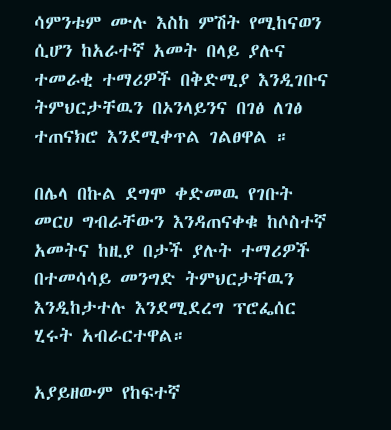ሳምንቱም ሙሉ እስከ ምሽት የሚከናወን ሲሆን ከአራተኛ አመት በላይ ያሉና ተመራቂ ተማሪዎች በቅድሚያ እንዲገቡና ትምህርታቸዉን በኦንላይንና በገፅ ለገፅ ተጠናክሮ እንደሚቀጥል ገልፀዋል ።

በሌላ በኩል ደግሞ ቀድመዉ የገቡት መርሀ ግብራቸውን እንዳጠናቀቁ ከሶስተኛ አመትና ከዚያ በታች ያሉት ተማሪዎች በተመሳሳይ መንግድ ትምህርታቸዉን እንዲከታተሉ እንደሚደረግ ፕሮፌሰር ሂሩት አብራርተዋል።

አያይዘውም የከፍተኛ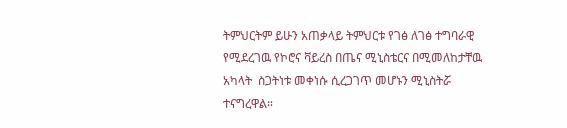ትምህርትም ይሁን አጠቃላይ ትምህርቱ የገፅ ለገፅ ተግባራዊ የሚደረገዉ የኮሮና ቫይረስ በጤና ሚኒስቴርና በሚመለከታቸዉ አካላት  ስጋትነቱ መቀነሱ ሲረጋገጥ መሆኑን ሚኒስትሯ ተናግረዋል።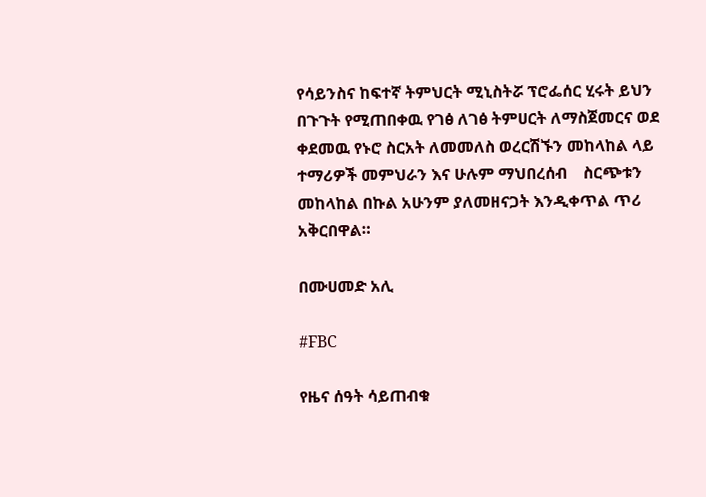የሳይንስና ከፍተኛ ትምህርት ሚኒስትሯ ፕሮፌሰር ሂሩት ይህን በጉጉት የሚጠበቀዉ የገፅ ለገፅ ትምሀርት ለማስጀመርና ወደ ቀደመዉ የኑሮ ስርአት ለመመለስ ወረርሽኙን መከላከል ላይ ተማሪዎች መምህራን እና ሁሉም ማህበረሰብ    ስርጭቱን መከላከል በኩል አሁንም ያለመዘናጋት እንዲቀጥል ጥሪ አቅርበዋል።

በሙሀመድ አሊ

#FBC

የዜና ሰዓት ሳይጠብቁ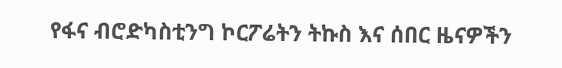የፋና ብሮድካስቲንግ ኮርፖሬትን ትኩስ እና ሰበር ዜናዎችን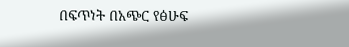በፍጥነት በአጭር የፅሁፍ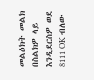መልዕክት መልክ በስልክዎ ላይ እንዲደርስዎ ወደ 8111 OK ብለው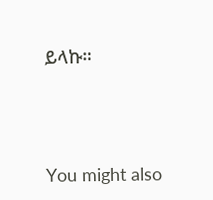ይላኩ።





You might also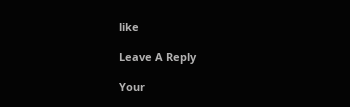like

Leave A Reply

Your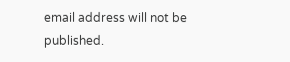email address will not be published.